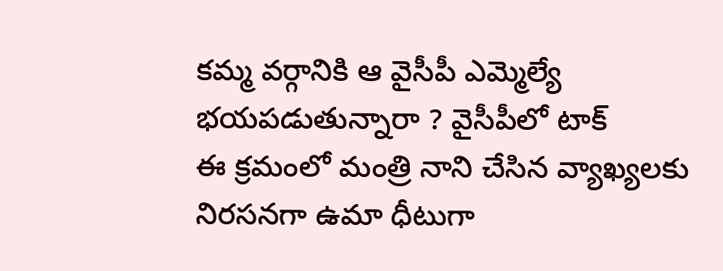కమ్మ వర్గానికి ఆ వైసీపీ ఎమ్మెల్యే భయపడుతున్నారా ? వైసీపీలో టాక్
ఈ క్రమంలో మంత్రి నాని చేసిన వ్యాఖ్యలకు నిరసనగా ఉమా ధీటుగా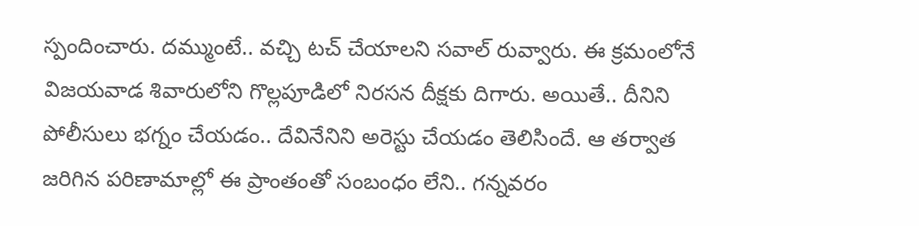స్పందించారు. దమ్ముంటే.. వచ్చి టచ్ చేయాలని సవాల్ రువ్వారు. ఈ క్రమంలోనే విజయవాడ శివారులోని గొల్లపూడిలో నిరసన దీక్షకు దిగారు. అయితే.. దీనిని పోలీసులు భగ్నం చేయడం.. దేవినేనిని అరెస్టు చేయడం తెలిసిందే. ఆ తర్వాత జరిగిన పరిణామాల్లో ఈ ప్రాంతంతో సంబంధం లేని.. గన్నవరం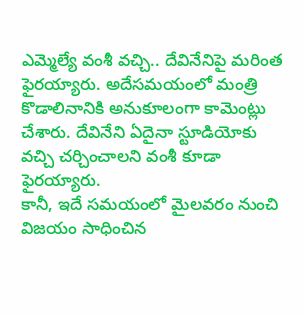ఎమ్మెల్యే వంశీ వచ్చి.. దేవినేనిపై మరింత ఫైరయ్యారు. అదేసమయంలో మంత్రి కొడాలినానికి అనుకూలంగా కామెంట్లు చేశారు. దేవినేని ఏదైనా స్టూడియోకు వచ్చి చర్చించాలని వంశీ కూడా ఫైరయ్యారు.
కానీ, ఇదే సమయంలో మైలవరం నుంచి విజయం సాధించిన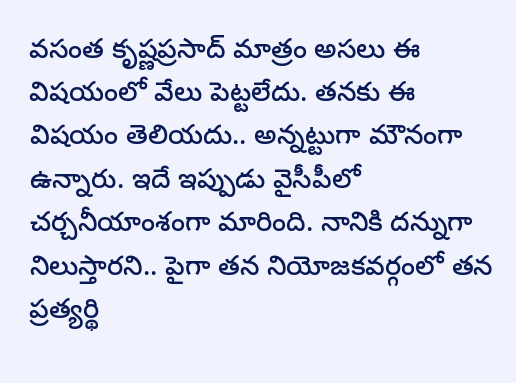వసంత కృష్ణప్రసాద్ మాత్రం అసలు ఈ విషయంలో వేలు పెట్టలేదు. తనకు ఈ విషయం తెలియదు.. అన్నట్టుగా మౌనంగా ఉన్నారు. ఇదే ఇప్పుడు వైసీపీలో చర్చనీయాంశంగా మారింది. నానికి దన్నుగా నిలుస్తారని.. పైగా తన నియోజకవర్గంలో తన ప్రత్యర్థి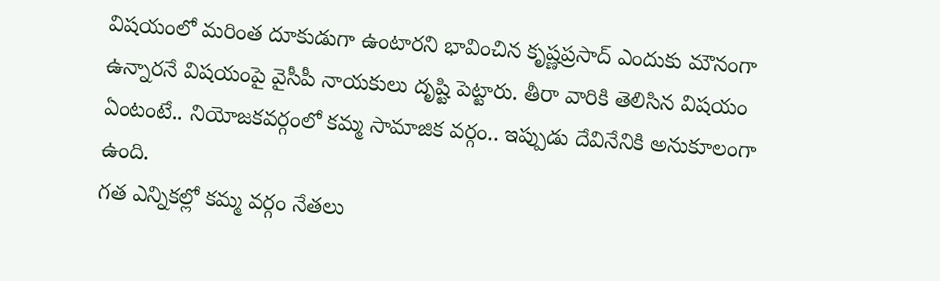విషయంలో మరింత దూకుడుగా ఉంటారని భావించిన కృష్ణప్రసాద్ ఎందుకు మౌనంగా ఉన్నారనే విషయంపై వైసీపీ నాయకులు దృష్టి పెట్టారు. తీరా వారికి తెలిసిన విషయం ఏంటంటే.. నియోజకవర్గంలో కమ్మ సామాజిక వర్గం.. ఇప్పుడు దేవినేనికి అనుకూలంగా ఉంది.
గత ఎన్నికల్లో కమ్మ వర్గం నేతలు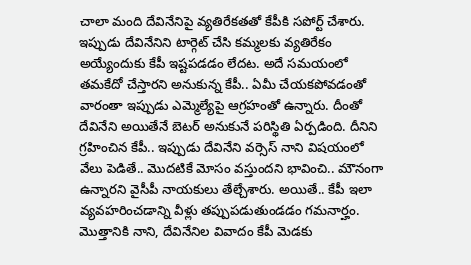చాలా మంది దేవినేనిపై వ్యతిరేకతతో కేపీకి సపోర్ట్ చేశారు. ఇప్పుడు దేవినేనిని టార్గెట్ చేసి కమ్మలకు వ్యతిరేకం అయ్యేందుకు కేపీ ఇష్టపడడం లేదట. అదే సమయంలో తమకేదో చేస్తారని అనుకున్న కేపీ.. ఏమీ చేయకపోవడంతో వారంతా ఇప్పుడు ఎమ్మెల్యేపై ఆగ్రహంతో ఉన్నారు. దీంతో దేవినేని అయితేనే బెటర్ అనుకునే పరిస్థితి ఏర్పడింది. దీనిని గ్రహించిన కేపీ.. ఇప్పుడు దేవినేని వర్సెస్ నాని విషయంలో వేలు పెడితే.. మొదటికే మోసం వస్తుందని భావించి.. మౌనంగా ఉన్నారని వైసీపీ నాయకులు తేల్చేశారు. అయితే.. కేపీ ఇలా వ్యవహరించడాన్ని వీళ్లు తప్పుపడుతుండడం గమనార్హం. మొత్తానికి నాని, దేవినేనిల వివాదం కేపీ మెడకు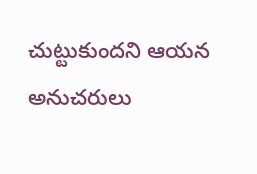చుట్టుకుందని ఆయన అనుచరులు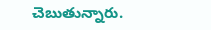చెబుతున్నారు.